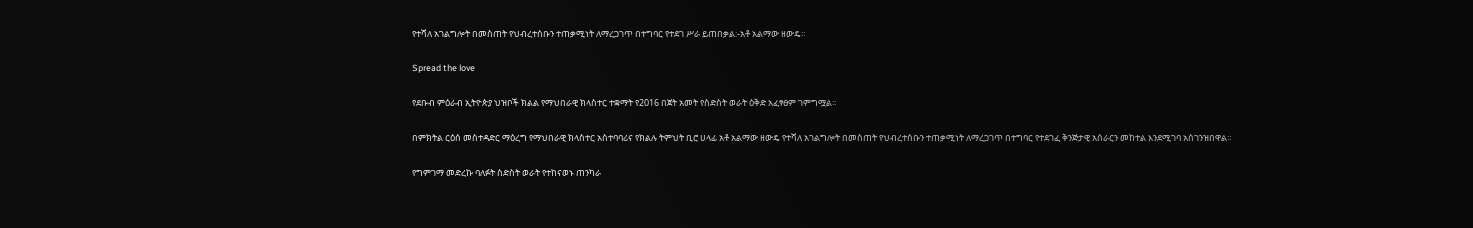የተሻለ አገልግሎት በመስጠት የህብረተሰቡን ተጠቃሚነት ለማረጋገጥ በተግባር የተደገ ሥራ ይጠበቃል:-አቶ አልማው ዘውዴ።

Spread the love

የደቡብ ምዕራብ ኢትዮጵያ ህዝቦች ክልል የማህበራዊ ክላስተር ተቋማት የ2016 በጀት አመት የስድስት ወራት ዕቅድ አፈፃፀም ገምግሟል።

በምክትል ርዕሰ መስተዳድር ማዕረግ የማህበራዊ ክላስተር አስተባባሪና የክልሉ ትምህት ቢሮ ሀላፊ አቶ አልማው ዘውዴ የተሻለ አገልግሎት በመስጠት የህብረተሰቡን ተጠቃሚነት ለማረጋገጥ በተግባር የተደገፈ ቅንጅታዊ አሰራርን መከተል እንደሚገባ አስገንዝበዋል።

የግምገማ መድረኩ ባለፉት ስድስት ወራት የተከናወኑ ጠንካራ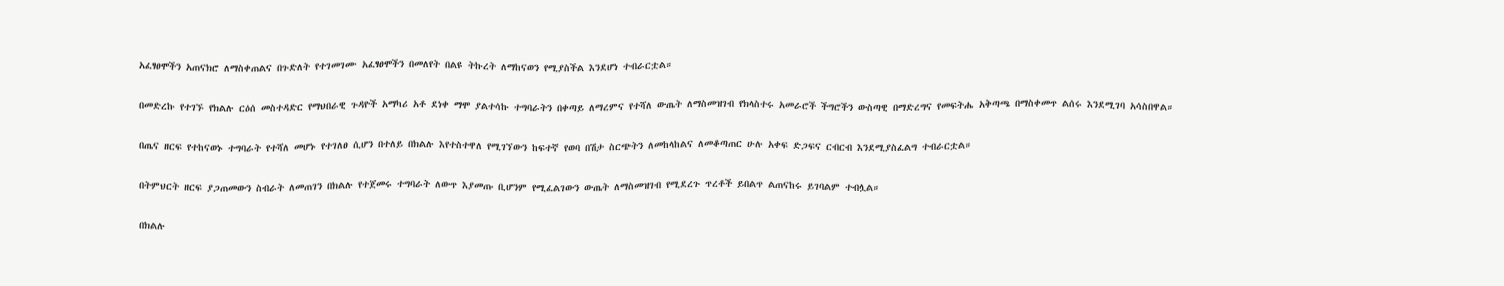አፈፃፀሞችን አጠናክሮ ለማስቀጠልና በጉድለት የተገመገሙ አፈፃፀሞችን በመለየት በልዩ ትኩረት ለማከናወን የሚያስችል እንደሆነ ተብራርቷል።

በመድረኩ የተገኙ የክልሉ ርዕሰ መስተዳድር የማህበራዊ ጉዳዮች አማካሪ አቶ ደነቀ ማሞ ያልተሳኩ ተግባራትን በቀጣይ ለማረምና የተሻለ ውጤት ለማስመዝገብ የክላስተሩ አመራሮች ችግሮችን ውስጣዊ በማድረግና የመፍትሔ አቅጣጫ በማስቀመጥ ልሰሩ እንደሚገባ አሳስበዋል።

በጤና ዘርፍ የተከናወኑ ተግባራት የተሻለ መሆኑ የተገለፀ ሲሆን በተለይ በክልሉ እየተስተዋለ የሚገኘውን ከፍተኛ የወባ በሽታ ስርጭትን ለመከላከልና ለመቆጣጠር ሁሉ አቀፍ ድጋፍና ርብርብ እንደሚያስፈልግ ተብራርቷል።

በትምህርት ዘርፍ ያጋጠመውን ስብራት ለመጠገን በክልሉ የተጀመሩ ተግባራት ለውጥ እያመጡ ቢሆንም የሚፈልገውን ውጤት ለማስመዝገብ የሚደረጉ ጥረቶች ይበልጥ ልጠናከሩ ይገባልም ተብሏል።

በክልሉ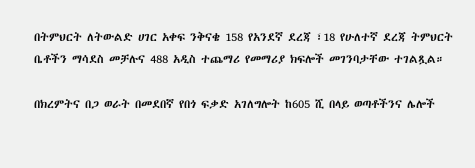በትምህርት ለትውልድ ሀገር አቀፍ ንቅናቄ 158 የአንደኛ ደረጃ ፣18 የሁለተኛ ደረጃ ትምህርት ቤቶችን ማሳደስ መቻሉና 488 አዲስ ተጨማሪ የመማሪያ ክፍሎች መገንባታቸው ተገልጿል።

በክረምትና በጋ ወራት በመደበኛ የበጎ ፍቃድ አገለግሎት ከ605 ሺ በላይ ወጣቶችንና ሌሎች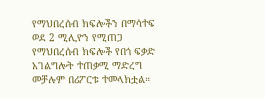የማህበረሰብ ክፍሎችን በማሳተፍ ወደ 2 ሚሊዮን የሚጠጋ የማህበረሰብ ክፍሎች የበጎ ፍቃድ አገልግሎት ተጠቃሚ ማድረግ መቻሉም በሪፖርቱ ተመላክቷል።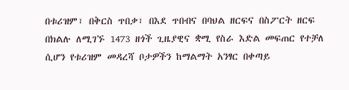በቱሪዝም፣ በቅርስ ጥበቃ፣ በእደ ጥበብና በባህል ዘርፍና በስፖርት ዘርፍ በክልሉ ለሚገኙ 1473 ዘጎች ጊዜያዊና ቋሚ የስራ እድል መፍጠር የተቻለ ሲሆን የቱሪዝም መዳረሻ ቦታዎችን ከማልማት አንፃር በቀጣይ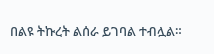በልዩ ትኩረት ልሰራ ይገባል ተብሏል።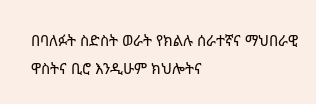በባለፉት ስድስት ወራት የክልሉ ሰራተኛና ማህበራዊ ዋስትና ቢሮ እንዲሁም ክህሎትና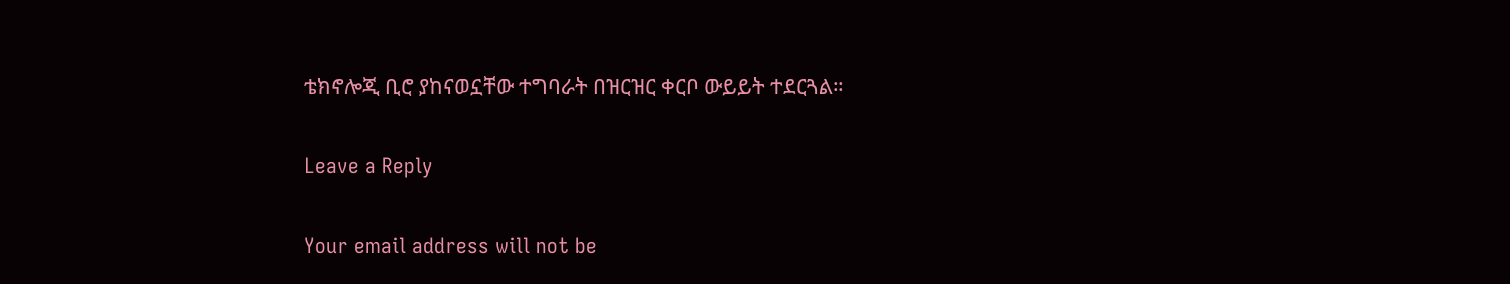ቴክኖሎጂ ቢሮ ያከናወኗቸው ተግባራት በዝርዝር ቀርቦ ውይይት ተደርጓል።

Leave a Reply

Your email address will not be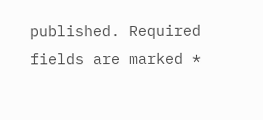published. Required fields are marked *